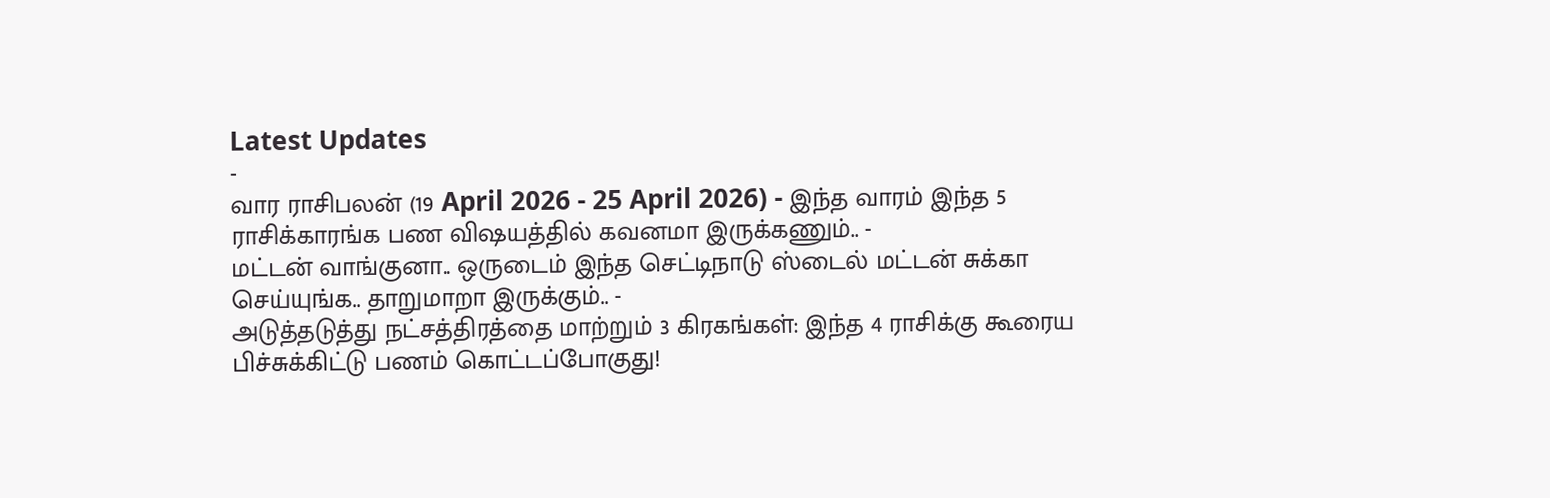Latest Updates
-
வார ராசிபலன் (19 April 2026 - 25 April 2026) - இந்த வாரம் இந்த 5 ராசிக்காரங்க பண விஷயத்தில் கவனமா இருக்கணும்.. -
மட்டன் வாங்குனா.. ஒருடைம் இந்த செட்டிநாடு ஸ்டைல் மட்டன் சுக்கா செய்யுங்க.. தாறுமாறா இருக்கும்.. -
அடுத்தடுத்து நட்சத்திரத்தை மாற்றும் 3 கிரகங்கள்: இந்த 4 ராசிக்கு கூரைய பிச்சுக்கிட்டு பணம் கொட்டப்போகுது!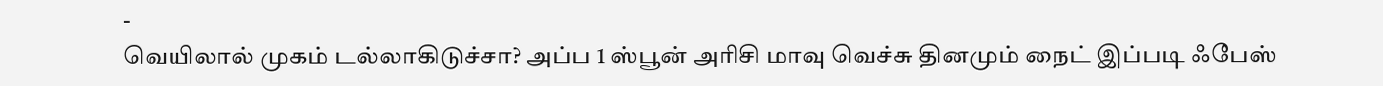-
வெயிலால் முகம் டல்லாகிடுச்சா? அப்ப 1 ஸ்பூன் அரிசி மாவு வெச்சு தினமும் நைட் இப்படி ஃபேஸ்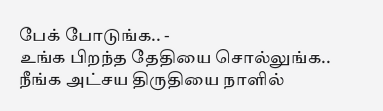பேக் போடுங்க.. -
உங்க பிறந்த தேதியை சொல்லுங்க.. நீங்க அட்சய திருதியை நாளில்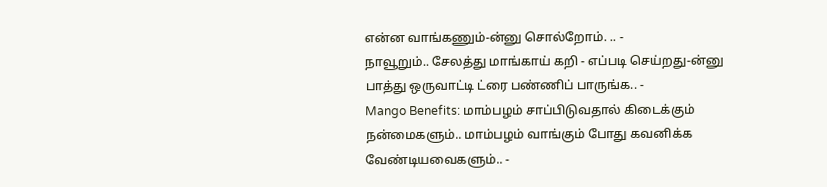என்ன வாங்கணும்-ன்னு சொல்றோம். .. -
நாவூறும்.. சேலத்து மாங்காய் கறி - எப்படி செய்றது-ன்னு பாத்து ஒருவாட்டி ட்ரை பண்ணிப் பாருங்க.. -
Mango Benefits: மாம்பழம் சாப்பிடுவதால் கிடைக்கும் நன்மைகளும்.. மாம்பழம் வாங்கும் போது கவனிக்க வேண்டியவைகளும்.. -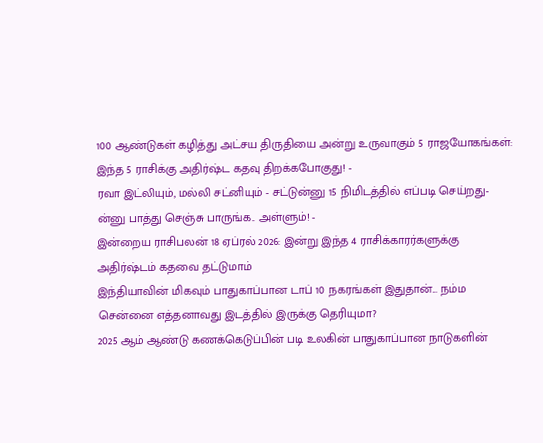100 ஆண்டுகள் கழித்து அட்சய திருதியை அன்று உருவாகும் 5 ராஜயோகங்கள்: இந்த 5 ராசிக்கு அதிர்ஷ்ட கதவு திறக்கபோகுது! -
ரவா இட்லியும், மல்லி சட்னியும் - சட்டுன்னு 15 நிமிடத்தில் எப்படி செய்றது-ன்னு பாத்து செஞ்சு பாருங்க.. அள்ளும்! -
இன்றைய ராசிபலன் 18 ஏப்ரல் 2026: இன்று இந்த 4 ராசிக்காரர்களுக்கு அதிர்ஷ்டம் கதவை தட்டுமாம்
இந்தியாவின் மிகவும் பாதுகாப்பான டாப் 10 நகரங்கள் இதுதான்... நம்ம சென்னை எத்தனாவது இடத்தில் இருக்கு தெரியுமா?
2025 ஆம் ஆண்டு கணக்கெடுப்பின் படி உலகின் பாதுகாப்பான நாடுகளின்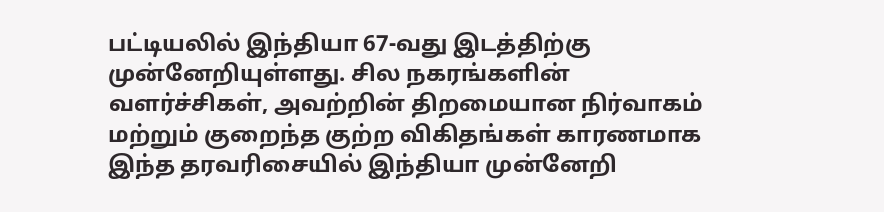பட்டியலில் இந்தியா 67-வது இடத்திற்கு முன்னேறியுள்ளது. சில நகரங்களின் வளர்ச்சிகள், அவற்றின் திறமையான நிர்வாகம் மற்றும் குறைந்த குற்ற விகிதங்கள் காரணமாக இந்த தரவரிசையில் இந்தியா முன்னேறி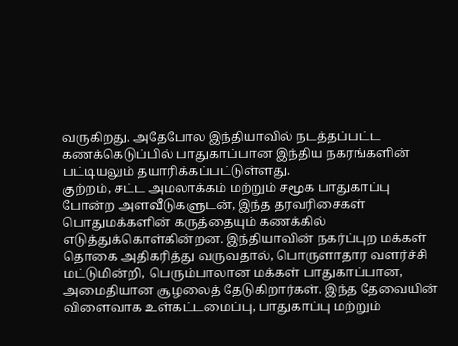வருகிறது. அதேபோல இந்தியாவில் நடத்தப்பட்ட கணக்கெடுப்பில் பாதுகாப்பான இந்திய நகரங்களின் பட்டியலும் தயாரிக்கப்பட்டுள்ளது.
குற்றம், சட்ட அமலாக்கம் மற்றும் சமூக பாதுகாப்பு போன்ற அளவீடுகளுடன், இந்த தரவரிசைகள் பொதுமக்களின் கருத்தையும் கணக்கில் எடுத்துக்கொள்கின்றன. இந்தியாவின் நகர்ப்புற மக்கள் தொகை அதிகரித்து வருவதால், பொருளாதார வளர்ச்சி மட்டுமின்றி, பெரும்பாலான மக்கள் பாதுகாப்பான, அமைதியான சூழலைத் தேடுகிறார்கள். இந்த தேவையின் விளைவாக உள்கட்டமைப்பு, பாதுகாப்பு மற்றும்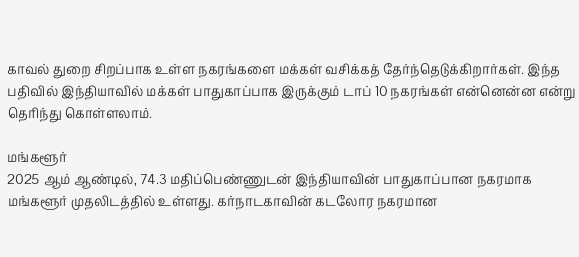காவல் துறை சிறப்பாக உள்ள நகரங்களை மக்கள் வசிக்கத் தேர்ந்தெடுக்கிறார்கள். இந்த பதிவில் இந்தியாவில் மக்கள் பாதுகாப்பாக இருக்கும் டாப் 10 நகரங்கள் என்னென்ன என்று தெரிந்து கொள்ளலாம்.

மங்களூர்
2025 ஆம் ஆண்டில், 74.3 மதிப்பெண்ணுடன் இந்தியாவின் பாதுகாப்பான நகரமாக மங்களூர் முதலிடத்தில் உள்ளது. கர்நாடகாவின் கடலோர நகரமான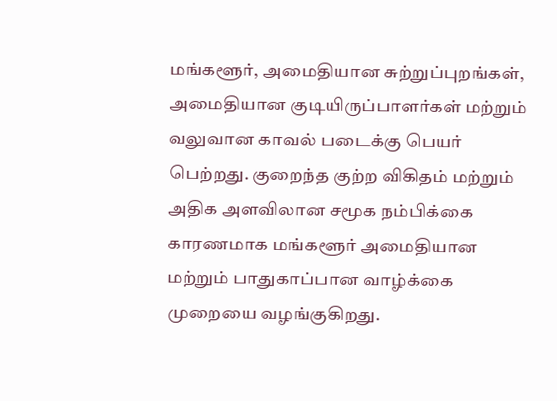மங்களூர், அமைதியான சுற்றுப்புறங்கள், அமைதியான குடியிருப்பாளர்கள் மற்றும் வலுவான காவல் படைக்கு பெயர் பெற்றது. குறைந்த குற்ற விகிதம் மற்றும் அதிக அளவிலான சமூக நம்பிக்கை காரணமாக மங்களூர் அமைதியான மற்றும் பாதுகாப்பான வாழ்க்கை முறையை வழங்குகிறது.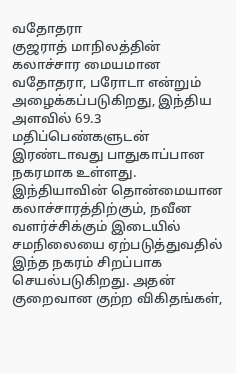வதோதரா
குஜராத் மாநிலத்தின் கலாச்சார மையமான வதோதரா, பரோடா என்றும் அழைக்கப்படுகிறது, இந்திய அளவில் 69.3 மதிப்பெண்களுடன் இரண்டாவது பாதுகாப்பான நகரமாக உள்ளது. இந்தியாவின் தொன்மையான கலாச்சாரத்திற்கும், நவீன வளர்ச்சிக்கும் இடையில் சமநிலையை ஏற்படுத்துவதில் இந்த நகரம் சிறப்பாக செயல்படுகிறது. அதன் குறைவான குற்ற விகிதங்கள்,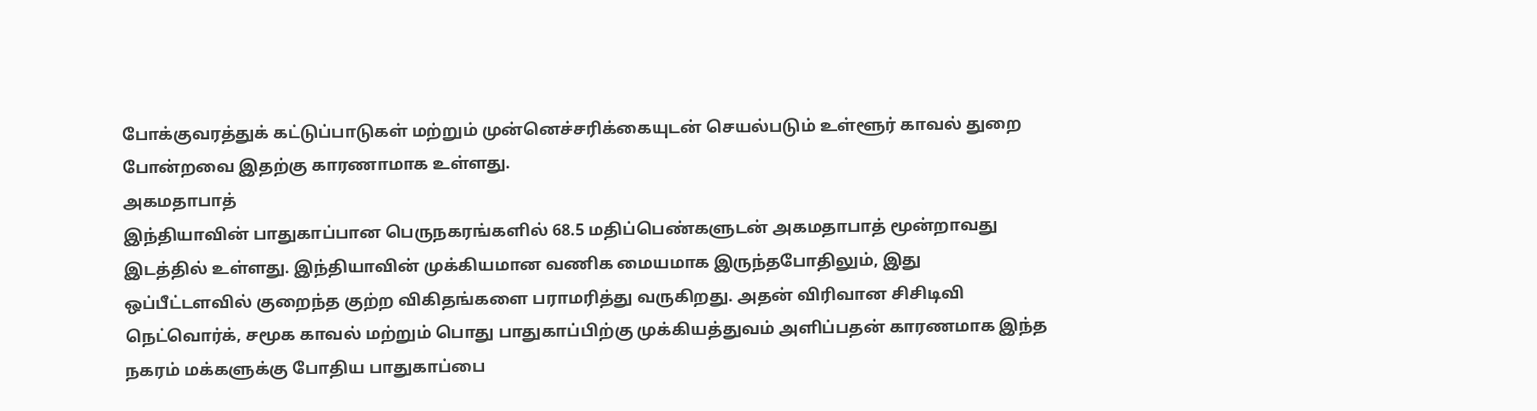போக்குவரத்துக் கட்டுப்பாடுகள் மற்றும் முன்னெச்சரிக்கையுடன் செயல்படும் உள்ளூர் காவல் துறை போன்றவை இதற்கு காரணாமாக உள்ளது.
அகமதாபாத்
இந்தியாவின் பாதுகாப்பான பெருநகரங்களில் 68.5 மதிப்பெண்களுடன் அகமதாபாத் மூன்றாவது இடத்தில் உள்ளது. இந்தியாவின் முக்கியமான வணிக மையமாக இருந்தபோதிலும், இது ஒப்பீட்டளவில் குறைந்த குற்ற விகிதங்களை பராமரித்து வருகிறது. அதன் விரிவான சிசிடிவி நெட்வொர்க், சமூக காவல் மற்றும் பொது பாதுகாப்பிற்கு முக்கியத்துவம் அளிப்பதன் காரணமாக இந்த நகரம் மக்களுக்கு போதிய பாதுகாப்பை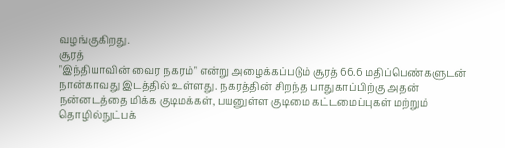வழங்குகிறது.
சூரத்
"இந்தியாவின் வைர நகரம்" என்று அழைக்கப்படும் சூரத் 66.6 மதிப்பெண்களுடன் நான்காவது இடத்தில் உள்ளது. நகரத்தின் சிறந்த பாதுகாப்பிற்கு அதன் நன்னடத்தை மிக்க குடிமக்கள், பயனுள்ள குடிமை கட்டமைப்புகள் மற்றும் தொழில்நுட்பக்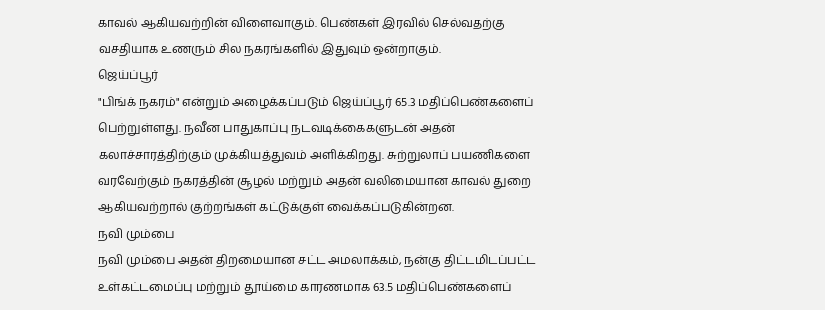காவல் ஆகியவற்றின் விளைவாகும். பெண்கள் இரவில் செல்வதற்கு வசதியாக உணரும் சில நகரங்களில் இதுவும் ஒன்றாகும்.
ஜெய்ப்பூர்
"பிங்க் நகரம்" என்றும் அழைக்கப்படும் ஜெய்ப்பூர் 65.3 மதிப்பெண்களைப் பெற்றுள்ளது. நவீன பாதுகாப்பு நடவடிக்கைகளுடன் அதன் கலாச்சாரத்திற்கும் முக்கியத்துவம் அளிக்கிறது. சுற்றுலாப் பயணிகளை வரவேற்கும் நகரத்தின் சூழல் மற்றும் அதன் வலிமையான காவல் துறை ஆகியவற்றால் குற்றங்கள் கட்டுக்குள் வைக்கப்படுகின்றன.
நவி மும்பை
நவி மும்பை அதன் திறமையான சட்ட அமலாக்கம், நன்கு திட்டமிடப்பட்ட உள்கட்டமைப்பு மற்றும் தூய்மை காரணமாக 63.5 மதிப்பெண்களைப்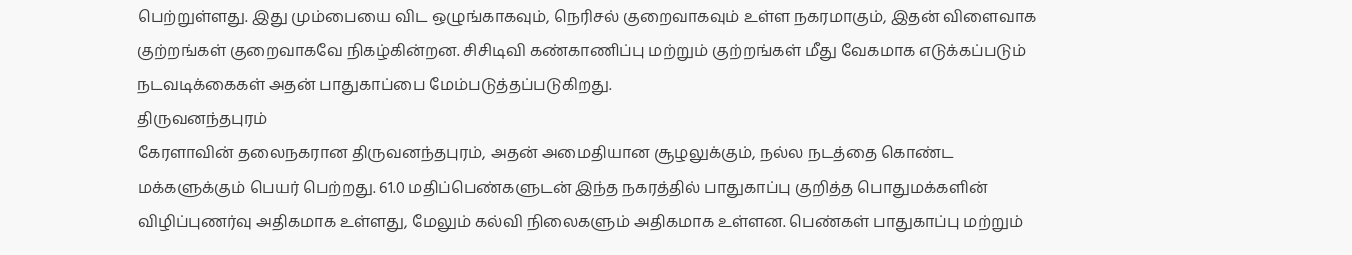பெற்றுள்ளது. இது மும்பையை விட ஒழுங்காகவும், நெரிசல் குறைவாகவும் உள்ள நகரமாகும், இதன் விளைவாக குற்றங்கள் குறைவாகவே நிகழ்கின்றன. சிசிடிவி கண்காணிப்பு மற்றும் குற்றங்கள் மீது வேகமாக எடுக்கப்படும் நடவடிக்கைகள் அதன் பாதுகாப்பை மேம்படுத்தப்படுகிறது.
திருவனந்தபுரம்
கேரளாவின் தலைநகரான திருவனந்தபுரம், அதன் அமைதியான சூழலுக்கும், நல்ல நடத்தை கொண்ட மக்களுக்கும் பெயர் பெற்றது. 61.0 மதிப்பெண்களுடன் இந்த நகரத்தில் பாதுகாப்பு குறித்த பொதுமக்களின் விழிப்புணர்வு அதிகமாக உள்ளது, மேலும் கல்வி நிலைகளும் அதிகமாக உள்ளன. பெண்கள் பாதுகாப்பு மற்றும்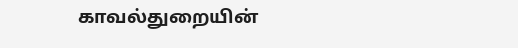காவல்துறையின்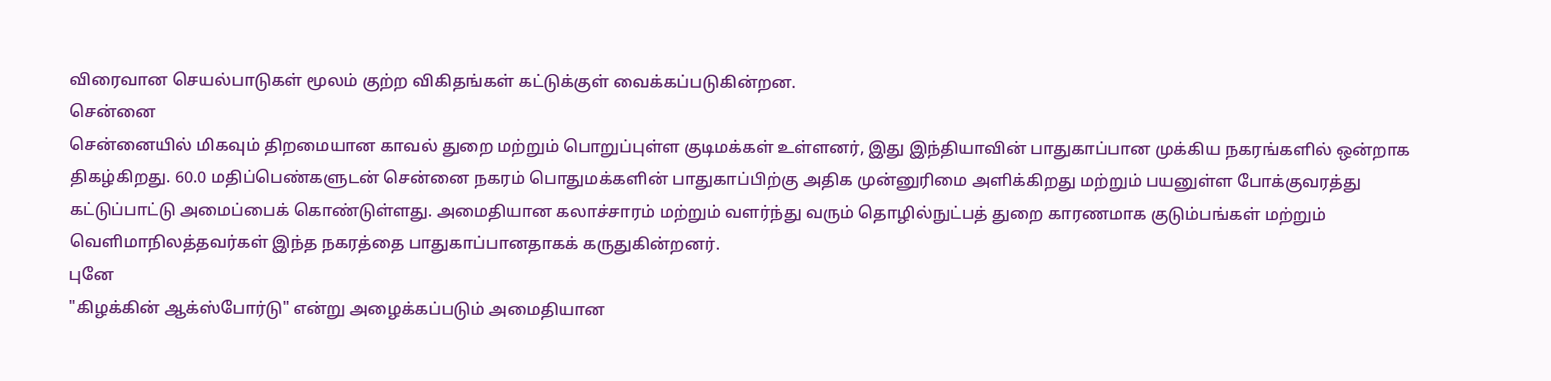விரைவான செயல்பாடுகள் மூலம் குற்ற விகிதங்கள் கட்டுக்குள் வைக்கப்படுகின்றன.
சென்னை
சென்னையில் மிகவும் திறமையான காவல் துறை மற்றும் பொறுப்புள்ள குடிமக்கள் உள்ளனர், இது இந்தியாவின் பாதுகாப்பான முக்கிய நகரங்களில் ஒன்றாக திகழ்கிறது. 60.0 மதிப்பெண்களுடன் சென்னை நகரம் பொதுமக்களின் பாதுகாப்பிற்கு அதிக முன்னுரிமை அளிக்கிறது மற்றும் பயனுள்ள போக்குவரத்து கட்டுப்பாட்டு அமைப்பைக் கொண்டுள்ளது. அமைதியான கலாச்சாரம் மற்றும் வளர்ந்து வரும் தொழில்நுட்பத் துறை காரணமாக குடும்பங்கள் மற்றும் வெளிமாநிலத்தவர்கள் இந்த நகரத்தை பாதுகாப்பானதாகக் கருதுகின்றனர்.
புனே
"கிழக்கின் ஆக்ஸ்போர்டு" என்று அழைக்கப்படும் அமைதியான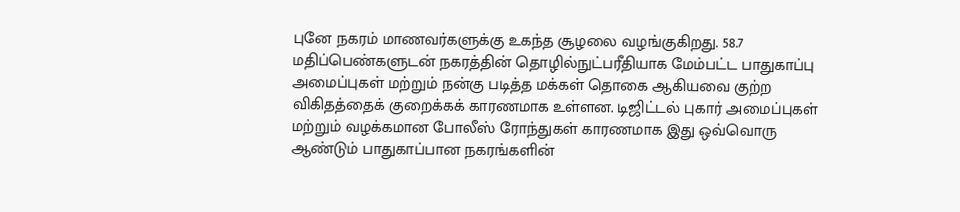புனே நகரம் மாணவர்களுக்கு உகந்த சூழலை வழங்குகிறது. 58.7 மதிப்பெண்களுடன் நகரத்தின் தொழில்நுட்பரீதியாக மேம்பட்ட பாதுகாப்பு அமைப்புகள் மற்றும் நன்கு படித்த மக்கள் தொகை ஆகியவை குற்ற விகிதத்தைக் குறைக்கக் காரணமாக உள்ளன. டிஜிட்டல் புகார் அமைப்புகள் மற்றும் வழக்கமான போலீஸ் ரோந்துகள் காரணமாக இது ஒவ்வொரு ஆண்டும் பாதுகாப்பான நகரங்களின்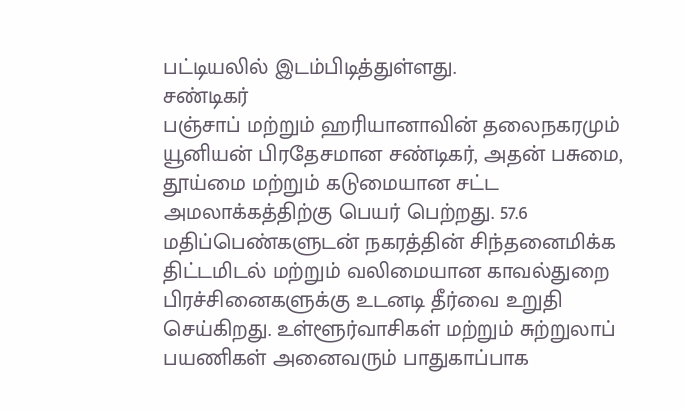பட்டியலில் இடம்பிடித்துள்ளது.
சண்டிகர்
பஞ்சாப் மற்றும் ஹரியானாவின் தலைநகரமும் யூனியன் பிரதேசமான சண்டிகர், அதன் பசுமை, தூய்மை மற்றும் கடுமையான சட்ட அமலாக்கத்திற்கு பெயர் பெற்றது. 57.6 மதிப்பெண்களுடன் நகரத்தின் சிந்தனைமிக்க திட்டமிடல் மற்றும் வலிமையான காவல்துறை பிரச்சினைகளுக்கு உடனடி தீர்வை உறுதி செய்கிறது. உள்ளூர்வாசிகள் மற்றும் சுற்றுலாப் பயணிகள் அனைவரும் பாதுகாப்பாக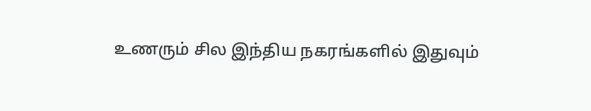உணரும் சில இந்திய நகரங்களில் இதுவும்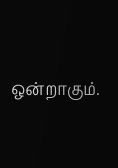ஒன்றாகும்.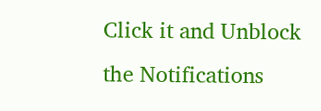Click it and Unblock the Notifications